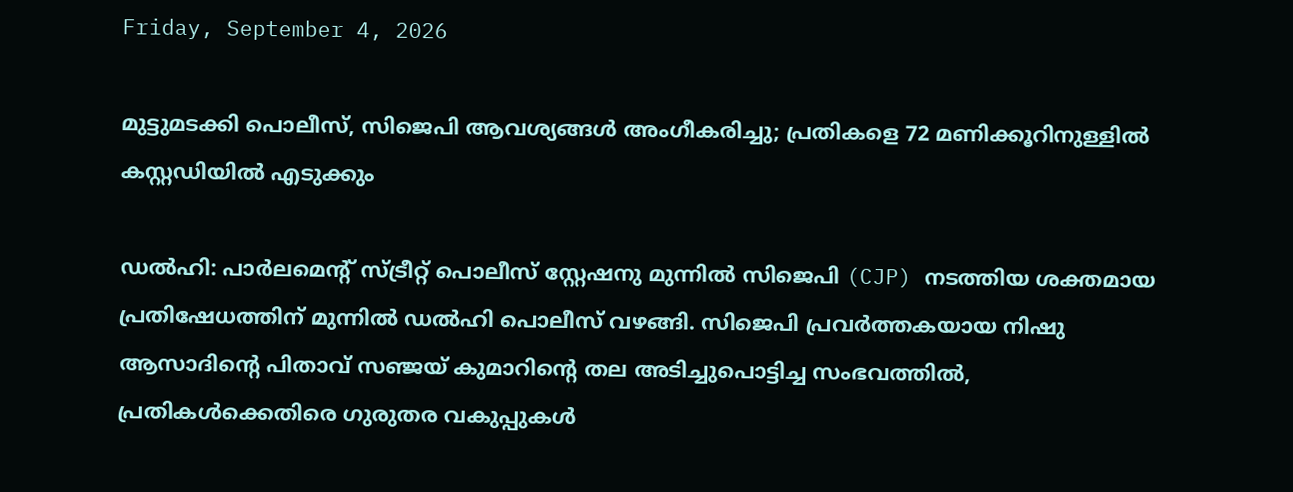Friday, September 4, 2026

മുട്ടുമടക്കി പൊലീസ്, സിജെപി ആവശ്യങ്ങള്‍ അംഗീകരിച്ചു; പ്രതികളെ 72 മണിക്കൂറിനുള്ളില്‍ കസ്റ്റഡിയില്‍ എടുക്കും

ഡല്‍ഹി: പാര്‍ലമെന്റ് സ്ട്രീറ്റ് പൊലീസ് സ്റ്റേഷനു മുന്നില്‍ സിജെപി (CJP) നടത്തിയ ശക്തമായ പ്രതിഷേധത്തിന് മുന്നില്‍ ഡല്‍ഹി പൊലീസ് വഴങ്ങി. സിജെപി പ്രവര്‍ത്തകയായ നിഷു ആസാദിന്റെ പിതാവ് സഞ്ജയ് കുമാറിന്റെ തല അടിച്ചുപൊട്ടിച്ച സംഭവത്തില്‍, പ്രതികള്‍ക്കെതിരെ ഗുരുതര വകുപ്പുകള്‍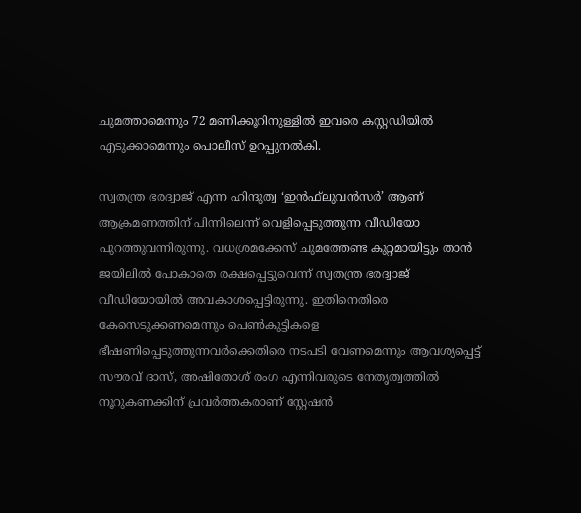ചുമത്താമെന്നും 72 മണിക്കൂറിനുള്ളില്‍ ഇവരെ കസ്റ്റഡിയില്‍ എടുക്കാമെന്നും പൊലീസ് ഉറപ്പുനല്‍കി.

സ്വതന്ത്ര ഭരദ്വാജ് എന്ന ഹിന്ദുത്വ ‘ഇന്‍ഫ്‌ലുവന്‍സര്‍’ ആണ് ആക്രമണത്തിന് പിന്നിലെന്ന് വെളിപ്പെടുത്തുന്ന വീഡിയോ പുറത്തുവന്നിരുന്നു. വധശ്രമക്കേസ് ചുമത്തേണ്ട കുറ്റമായിട്ടും താന്‍ ജയിലില്‍ പോകാതെ രക്ഷപ്പെട്ടുവെന്ന് സ്വതന്ത്ര ഭരദ്വാജ് വീഡിയോയില്‍ അവകാശപ്പെട്ടിരുന്നു. ഇതിനെതിരെ കേസെടുക്കണമെന്നും പെണ്‍കുട്ടികളെ ഭീഷണിപ്പെടുത്തുന്നവര്‍ക്കെതിരെ നടപടി വേണമെന്നും ആവശ്യപ്പെട്ട് സൗരവ് ദാസ്, അഷിതോശ് രംഗ എന്നിവരുടെ നേതൃത്വത്തില്‍ നൂറുകണക്കിന് പ്രവര്‍ത്തകരാണ് സ്റ്റേഷന്‍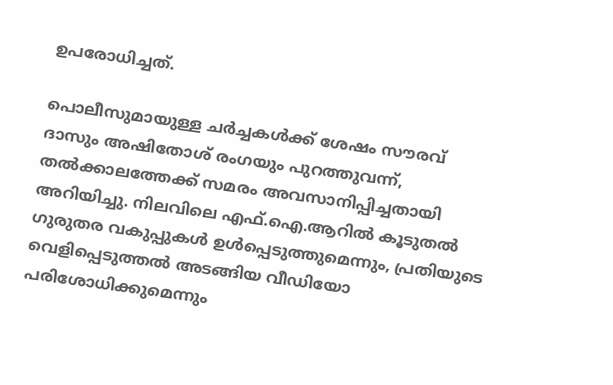ഉപരോധിച്ചത്.

പൊലീസുമായുള്ള ചര്‍ച്ചകള്‍ക്ക് ശേഷം സൗരവ് ദാസും അഷിതോശ് രംഗയും പുറത്തുവന്ന്, തല്‍ക്കാലത്തേക്ക് സമരം അവസാനിപ്പിച്ചതായി അറിയിച്ചു. നിലവിലെ എഫ്.ഐ.ആറില്‍ കൂടുതല്‍ ഗുരുതര വകുപ്പുകള്‍ ഉള്‍പ്പെടുത്തുമെന്നും, പ്രതിയുടെ വെളിപ്പെടുത്തല്‍ അടങ്ങിയ വീഡിയോ പരിശോധിക്കുമെന്നും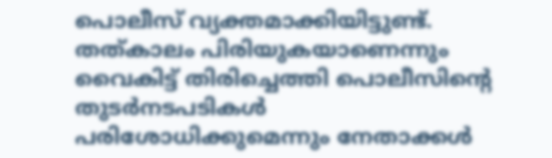പൊലീസ് വ്യക്തമാക്കിയിട്ടുണ്ട്. തത്കാലം പിരിയുകയാണെന്നും വൈകിട്ട് തിരിച്ചെത്തി പൊലീസിന്റെ തുടര്‍നടപടികള്‍ പരിശോധിക്കുമെന്നും നേതാക്കള്‍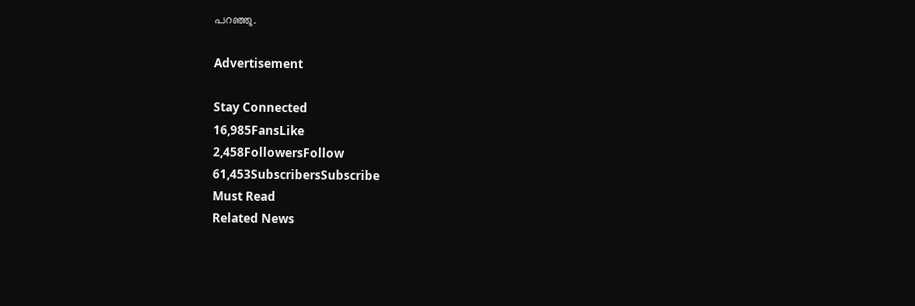പറഞ്ഞു.

Advertisement

Stay Connected
16,985FansLike
2,458FollowersFollow
61,453SubscribersSubscribe
Must Read
Related News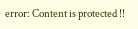error: Content is protected !!